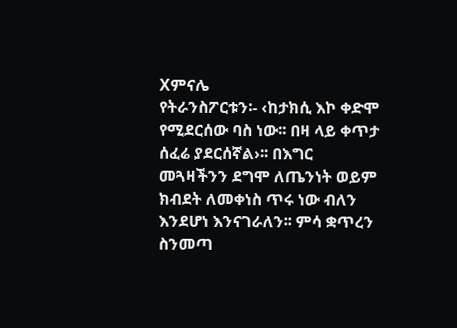Xምናሌ
የትራንስፖርቱን፡- ‹ከታክሲ እኮ ቀድሞ የሚደርሰው ባስ ነው፡፡ በዛ ላይ ቀጥታ ሰፈሬ ያደርሰኛል›፡፡ በእግር መጓዛችንን ደግሞ ለጤንነት ወይም ክብደት ለመቀነስ ጥሩ ነው ብለን እንደሆነ እንናገራለን፡፡ ምሳ ቋጥረን ስንመጣ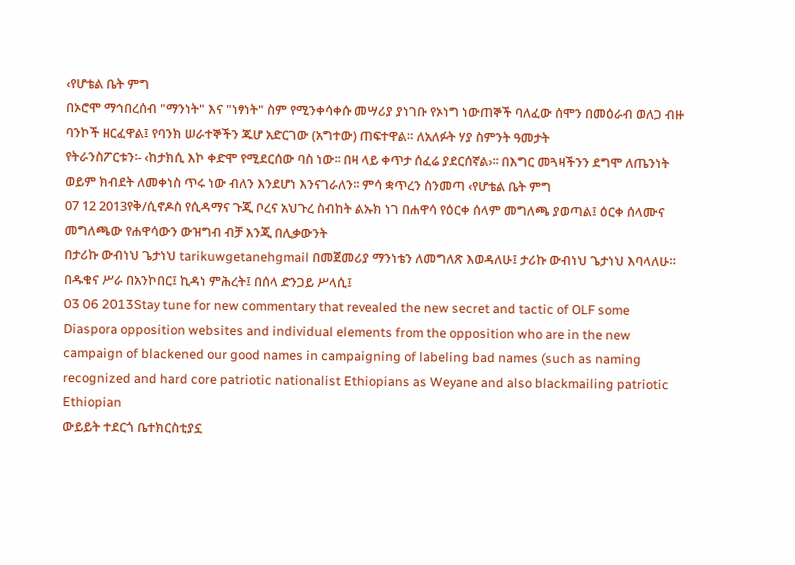‹የሆቴል ቤት ምግ
በኦሮሞ ማኅበረሰብ "ማንነት" እና "ነፃነት" ስም የሚንቀሳቀሱ መሣሪያ ያነገቡ የኦነግ ነውጠኞች ባለፈው ሰሞን በመዕራብ ወለጋ ብዙ ባንኮች ዘርፈዋል፤ የባንክ ሠራተኞችን ጁሆ አድርገው (አግተው) ጠፍተዋል። ለአለፉት ሃያ ስምንት ዓመታት
የትራንስፖርቱን፡- ‹ከታክሲ እኮ ቀድሞ የሚደርሰው ባስ ነው፡፡ በዛ ላይ ቀጥታ ሰፈሬ ያደርሰኛል›፡፡ በእግር መጓዛችንን ደግሞ ለጤንነት ወይም ክብደት ለመቀነስ ጥሩ ነው ብለን እንደሆነ እንናገራለን፡፡ ምሳ ቋጥረን ስንመጣ ‹የሆቴል ቤት ምግ
07 12 2013የቅ/ሲኖዶስ የሲዳማና ጉጂ ቦረና አህጉረ ስብከት ልኡክ ነገ በሐዋሳ የዕርቀ ሰላም መግለጫ ያወጣል፤ ዕርቀ ሰላሙና መግለጫው የሐዋሳውን ውዝግብ ብቻ እንጂ በሊቃውንት
በታሪኩ ውብነህ ጌታነህ tarikuwgetanehgmail በመጀመሪያ ማንነቴን ለመግለጽ እወዳለሁ፤ ታሪኩ ውብነህ ጌታነህ እባላለሁ። በዱቁና ሥራ በአንኮበር፤ ኪዳነ ምሕረት፤ በሰላ ድንጋይ ሥላሲ፤
03 06 2013Stay tune for new commentary that revealed the new secret and tactic of OLF some Diaspora opposition websites and individual elements from the opposition who are in the new campaign of blackened our good names in campaigning of labeling bad names (such as naming recognized and hard core patriotic nationalist Ethiopians as Weyane and also blackmailing patriotic Ethiopian
ውይይት ተደርጎ ቤተክርስቲያኗ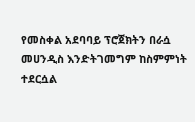የመስቀል አደባባይ ፕሮጀክትን በራሷ መሀንዲስ እንድትገመግም ከስምምነት ተደርሷል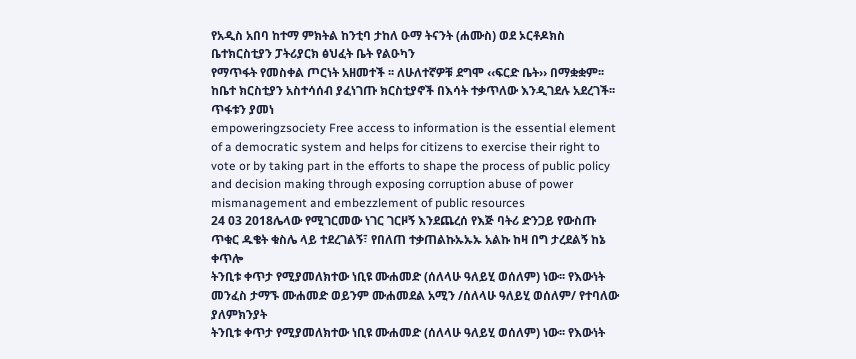የአዲስ አበባ ከተማ ምክትል ከንቲባ ታከለ ዑማ ትናንት (ሐሙስ) ወደ ኦርቶዶክስ ቤተክርስቲያን ፓትሪያርክ ፅህፈት ቤት የልዑካን
የማጥፋት የመስቀል ጦርነት አዘመተች ፡፡ ለሁለተኛዎቹ ደግሞ ‹‹ፍርድ ቤት›› በማቋቋም፡፡ ከቤተ ክርስቲያን አስተሳሰብ ያፈነገጡ ክርስቲያኖች በእሳት ተቃጥለው እንዲገደሉ አደረገች፡፡ጥፋቱን ያመነ
empoweringzsociety Free access to information is the essential element of a democratic system and helps for citizens to exercise their right to vote or by taking part in the efforts to shape the process of public policy and decision making through exposing corruption abuse of power mismanagement and embezzlement of public resources
24 03 2018ሌላው የሚገርመው ነገር ገርዞኝ እንደጨረሰ የእጅ ባትሪ ድንጋይ የውስጡ ጥቁር ዱቄት ቁስሌ ላይ ተደረገልኝ፣ የበለጠ ተቃጠልኩኡኡኡ አልኩ ከዛ በግ ታረደልኝ ከኔ ቀጥሎ
ትንቢቱ ቀጥታ የሚያመለክተው ነቢዩ ሙሐመድ (ሰለላሁ ዓለይሂ ወሰለም) ነው፡፡ የእውነት መንፈስ ታማኙ ሙሐመድ ወይንም ሙሐመደል አሚን /ሰለላሁ ዓለይሂ ወሰለም/ የተባለው ያለምክንያት
ትንቢቱ ቀጥታ የሚያመለክተው ነቢዩ ሙሐመድ (ሰለላሁ ዓለይሂ ወሰለም) ነው፡፡ የእውነት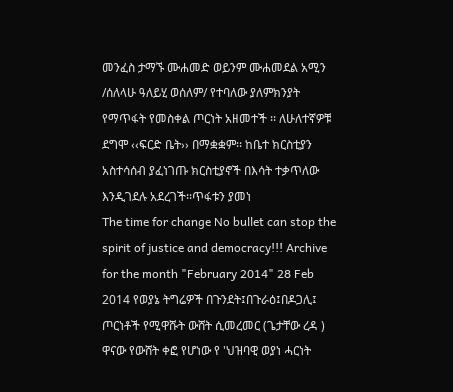መንፈስ ታማኙ ሙሐመድ ወይንም ሙሐመደል አሚን /ሰለላሁ ዓለይሂ ወሰለም/ የተባለው ያለምክንያት
የማጥፋት የመስቀል ጦርነት አዘመተች ፡፡ ለሁለተኛዎቹ ደግሞ ‹‹ፍርድ ቤት›› በማቋቋም፡፡ ከቤተ ክርስቲያን አስተሳሰብ ያፈነገጡ ክርስቲያኖች በእሳት ተቃጥለው እንዲገደሉ አደረገች፡፡ጥፋቱን ያመነ
The time for change No bullet can stop the spirit of justice and democracy!!! Archive for the month "February 2014" 28 Feb 2014 የወያኔ ትግሬዎች በጉንደት፤በጉራዕ፤በዶጋሊ፤ ጦርነቶች የሚዋሹት ውሸት ሲመረመር (ጌታቸው ረዳ ) ዋናው የውሸት ቀፎ የሆነው የ 'ህዝባዊ ወያነ ሓርነት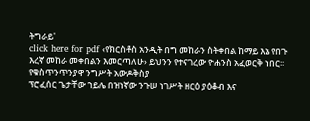ትግራይ'
click here for pdf ‹የክርስቶስ አንዲት በግ መከራን ስትቀበል ከማይ እኔ የበጉ እረኛ መከራ መቀበልን እመርጣለሁ› ይህንን የተናገረው ዮሐንስ አፈወርቅ ነበር፡፡ የቁስጥንጥንያዋ ንግሥት አውዶቅስያ
ፕሮፈሰር ጌታቸው ኀይሌ በዝነኛው ንጉሠ ነገሥት ዘርዕ ያዕቆብ እና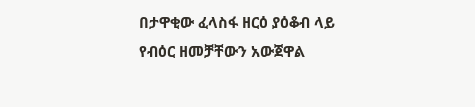በታዋቂው ፈላስፋ ዘርዕ ያዕቆብ ላይ የብዕር ዘመቻቸውን አውጀዋል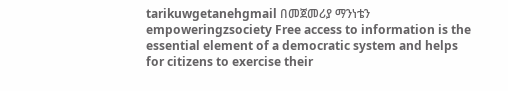tarikuwgetanehgmail በመጀመሪያ ማንነቴን
empoweringzsociety Free access to information is the essential element of a democratic system and helps for citizens to exercise their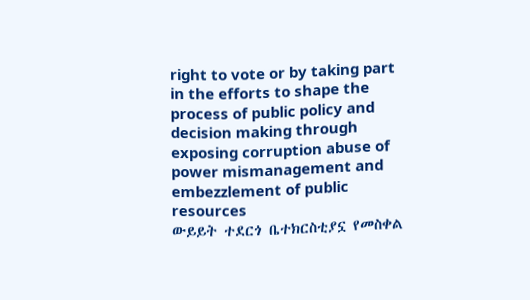right to vote or by taking part in the efforts to shape the process of public policy and decision making through exposing corruption abuse of power mismanagement and embezzlement of public resources
ውይይት ተደርጎ ቤተክርስቲያኗ የመስቀል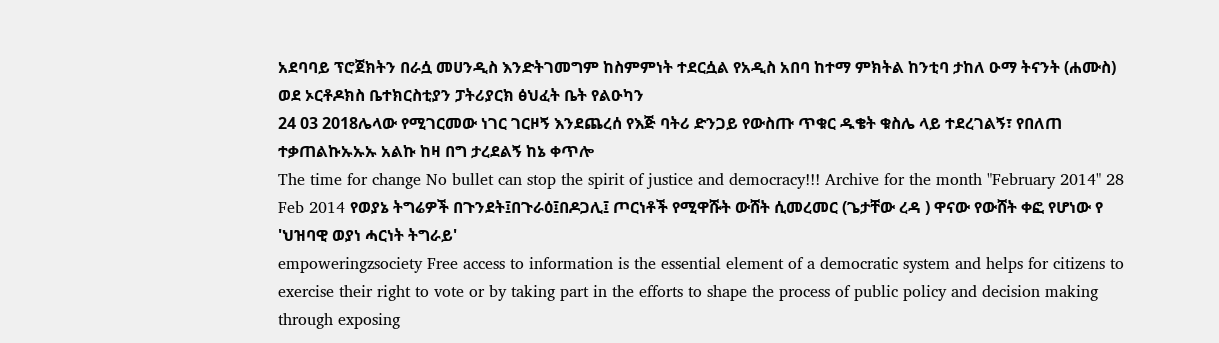አደባባይ ፕሮጀክትን በራሷ መሀንዲስ እንድትገመግም ከስምምነት ተደርሷል የአዲስ አበባ ከተማ ምክትል ከንቲባ ታከለ ዑማ ትናንት (ሐሙስ) ወደ ኦርቶዶክስ ቤተክርስቲያን ፓትሪያርክ ፅህፈት ቤት የልዑካን
24 03 2018ሌላው የሚገርመው ነገር ገርዞኝ እንደጨረሰ የእጅ ባትሪ ድንጋይ የውስጡ ጥቁር ዱቄት ቁስሌ ላይ ተደረገልኝ፣ የበለጠ ተቃጠልኩኡኡኡ አልኩ ከዛ በግ ታረደልኝ ከኔ ቀጥሎ
The time for change No bullet can stop the spirit of justice and democracy!!! Archive for the month "February 2014" 28 Feb 2014 የወያኔ ትግሬዎች በጉንደት፤በጉራዕ፤በዶጋሊ፤ ጦርነቶች የሚዋሹት ውሸት ሲመረመር (ጌታቸው ረዳ ) ዋናው የውሸት ቀፎ የሆነው የ 'ህዝባዊ ወያነ ሓርነት ትግራይ'
empoweringzsociety Free access to information is the essential element of a democratic system and helps for citizens to exercise their right to vote or by taking part in the efforts to shape the process of public policy and decision making through exposing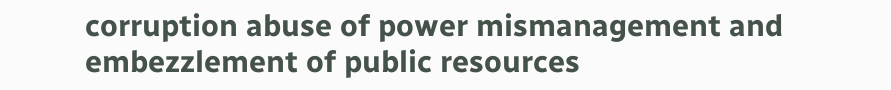corruption abuse of power mismanagement and embezzlement of public resources